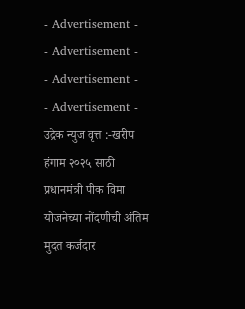- Advertisement -
- Advertisement -
- Advertisement -
- Advertisement -
उद्रेक न्युज वृत्त :-खरीप हंगाम २०२५ साठी प्रधानमंत्री पीक विमा योजनेच्या नोंदणीची अंतिम मुदत कर्जदार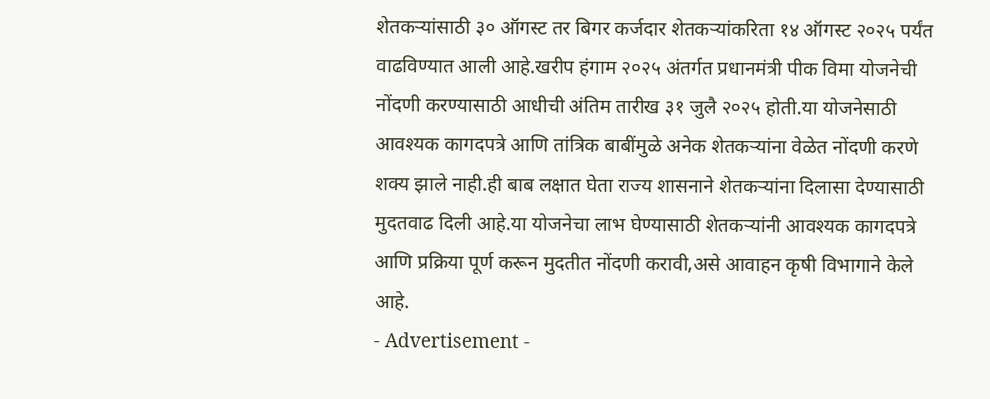शेतकऱ्यांसाठी ३० ऑगस्ट तर बिगर कर्जदार शेतकऱ्यांकरिता १४ ऑगस्ट २०२५ पर्यंत वाढविण्यात आली आहे.खरीप हंगाम २०२५ अंतर्गत प्रधानमंत्री पीक विमा योजनेची नोंदणी करण्यासाठी आधीची अंतिम तारीख ३१ जुलै २०२५ होती.या योजनेसाठी आवश्यक कागदपत्रे आणि तांत्रिक बाबींमुळे अनेक शेतकऱ्यांना वेळेत नोंदणी करणे शक्य झाले नाही.ही बाब लक्षात घेता राज्य शासनाने शेतकऱ्यांना दिलासा देण्यासाठी मुदतवाढ दिली आहे.या योजनेचा लाभ घेण्यासाठी शेतकऱ्यांनी आवश्यक कागदपत्रे आणि प्रक्रिया पूर्ण करून मुदतीत नोंदणी करावी,असे आवाहन कृषी विभागाने केले आहे.
- Advertisement -